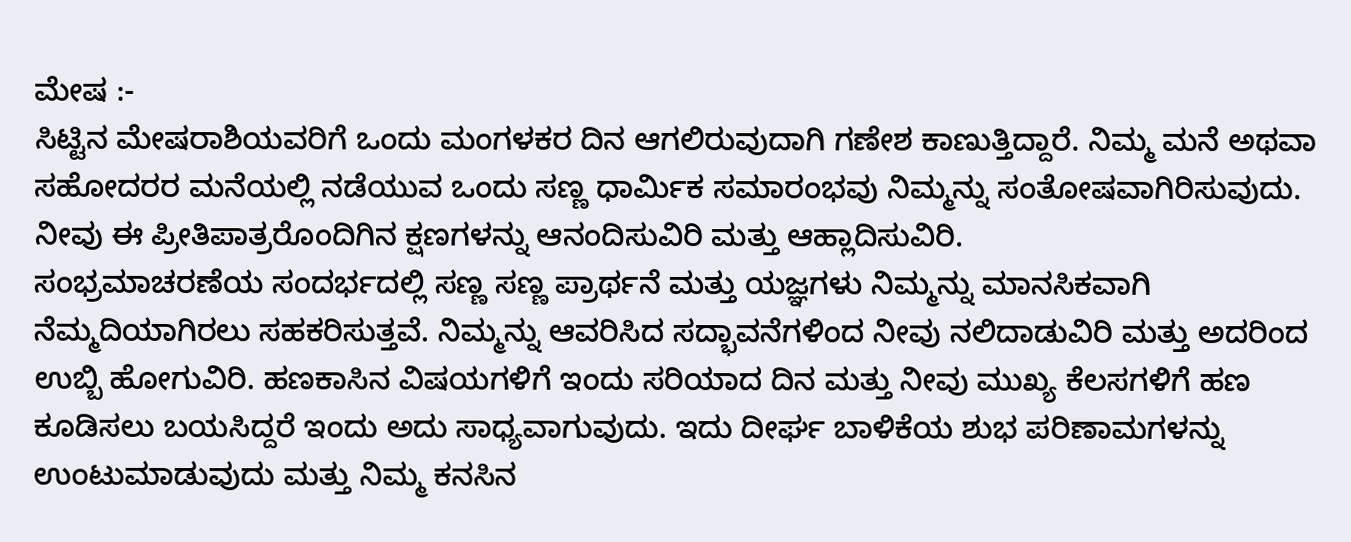ಮೇಷ :-
ಸಿಟ್ಟಿನ ಮೇಷರಾಶಿಯವರಿಗೆ ಒಂದು ಮಂಗಳಕರ ದಿನ ಆಗಲಿರುವುದಾಗಿ ಗಣೇಶ ಕಾಣುತ್ತಿದ್ದಾರೆ. ನಿಮ್ಮ ಮನೆ ಅಥವಾ ಸಹೋದರರ ಮನೆಯಲ್ಲಿ ನಡೆಯುವ ಒಂದು ಸಣ್ಣ ಧಾರ್ಮಿಕ ಸಮಾರಂಭವು ನಿಮ್ಮನ್ನು ಸಂತೋಷವಾಗಿರಿಸುವುದು. ನೀವು ಈ ಪ್ರೀತಿಪಾತ್ರರೊಂದಿಗಿನ ಕ್ಷಣಗಳನ್ನು ಆನಂದಿಸುವಿರಿ ಮತ್ತು ಆಹ್ಲಾದಿಸುವಿರಿ.
ಸಂಭ್ರಮಾಚರಣೆಯ ಸಂದರ್ಭದಲ್ಲಿ ಸಣ್ಣ ಸಣ್ಣ ಪ್ರಾರ್ಥನೆ ಮತ್ತು ಯಜ್ಞಗಳು ನಿಮ್ಮನ್ನು ಮಾನಸಿಕವಾಗಿ ನೆಮ್ಮದಿಯಾಗಿರಲು ಸಹಕರಿಸುತ್ತವೆ. ನಿಮ್ಮನ್ನು ಆವರಿಸಿದ ಸದ್ಭಾವನೆಗಳಿಂದ ನೀವು ನಲಿದಾಡುವಿರಿ ಮತ್ತು ಅದರಿಂದ ಉಬ್ಬಿ ಹೋಗುವಿರಿ. ಹಣಕಾಸಿನ ವಿಷಯಗಳಿಗೆ ಇಂದು ಸರಿಯಾದ ದಿನ ಮತ್ತು ನೀವು ಮುಖ್ಯ ಕೆಲಸಗಳಿಗೆ ಹಣ ಕೂಡಿಸಲು ಬಯಸಿದ್ದರೆ ಇಂದು ಅದು ಸಾಧ್ಯವಾಗುವುದು. ಇದು ದೀರ್ಘ ಬಾಳಿಕೆಯ ಶುಭ ಪರಿಣಾಮಗಳನ್ನು ಉಂಟುಮಾಡುವುದು ಮತ್ತು ನಿಮ್ಮ ಕನಸಿನ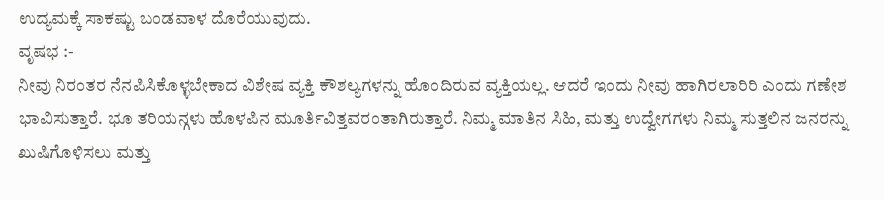ಉದ್ಯಮಕ್ಕೆ ಸಾಕಷ್ಟು ಬಂಡವಾಳ ದೊರೆಯುವುದು.
ವೃಷಭ :-
ನೀವು ನಿರಂತರ ನೆನಪಿಸಿಕೊಳ್ಳಬೇಕಾದ ವಿಶೇಷ ವ್ಯಕ್ತಿ ಕೌಶಲ್ಯಗಳನ್ನು ಹೊಂದಿರುವ ವ್ಯಕ್ತಿಯಲ್ಲ. ಆದರೆ ಇಂದು ನೀವು ಹಾಗಿರಲಾರಿರಿ ಎಂದು ಗಣೇಶ ಭಾವಿಸುತ್ತಾರೆ. ಭೂ ತರಿಯನ್ಗಳು ಹೊಳಪಿನ ಮೂರ್ತಿವಿತ್ತವರಂತಾಗಿರುತ್ತಾರೆ. ನಿಮ್ಮ ಮಾತಿನ ಸಿಹಿ, ಮತ್ತು ಉದ್ವೇಗಗಳು ನಿಮ್ಮ ಸುತ್ತಲಿನ ಜನರನ್ನು ಖುಷಿಗೊಳಿಸಲು ಮತ್ತು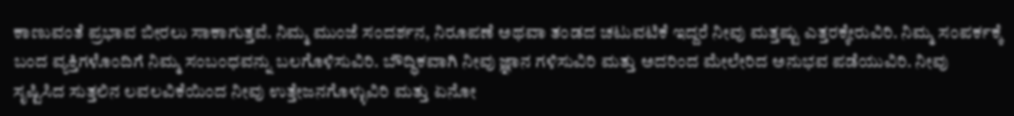ಕಾಣುವಂತೆ ಪ್ರಭಾವ ಬೀರಲು ಸಾಕಾಗುತ್ತವೆ. ನಿಮ್ಮ ಮುಂಜೆ ಸಂದರ್ಶನ, ನಿರೂಪಣೆ ಅಥವಾ ತಂಡದ ಚಟುವಟಿಕೆ ಇದ್ದರೆ ನೀವು ಮತ್ತಷ್ಟು ಎತ್ತರಕ್ಕೇರುವಿರಿ. ನಿಮ್ಮ ಸಂಪರ್ಕಕ್ಕೆ ಬಂದ ವ್ಯಕ್ತಿಗಳೊಂದಿಗೆ ನಿಮ್ಮ ಸಂಬಂಧವನ್ನು ಬಲಗೊಳಿಸುವಿರಿ. ಬೌದ್ಧಿಕವಾಗಿ ನೀವು ಜ್ಞಾನ ಗಳಿಸುವಿರಿ ಮತ್ತು ಅದರಿಂದ ಮೇಲೇರಿದ ಅನುಭವ ಪಡೆಯುವಿರಿ. ನೀವು ಸೃಷ್ಟಿಸಿದ ಸುತ್ತಲಿನ ಲವಲವಿಕೆಯಿಂದ ನೀವು ಉತ್ತೇಜನಗೊಳ್ಳುವಿರಿ ಮತ್ತು ಏನೋ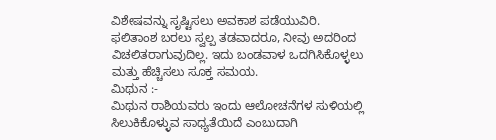ವಿಶೇಷವನ್ನು ಸೃಷ್ಟಿಸಲು ಅವಕಾಶ ಪಡೆಯುವಿರಿ. ಫಲಿತಾಂಶ ಬರಲು ಸ್ವಲ್ಪ ತಡವಾದರೂ, ನೀವು ಅದರಿಂದ ವಿಚಲಿತರಾಗುವುದಿಲ್ಲ. ಇದು ಬಂಡವಾಳ ಒದಗಿಸಿಕೊಳ್ಳಲು ಮತ್ತು ಹೆಚ್ಚಿಸಲು ಸೂಕ್ತ ಸಮಯ.
ಮಿಥುನ :-
ಮಿಥುನ ರಾಶಿಯವರು ಇಂದು ಆಲೋಚನೆಗಳ ಸುಳಿಯಲ್ಲಿ ಸಿಲುಕಿಕೊಳ್ಳುವ ಸಾಧ್ಯತೆಯಿದೆ ಎಂಬುದಾಗಿ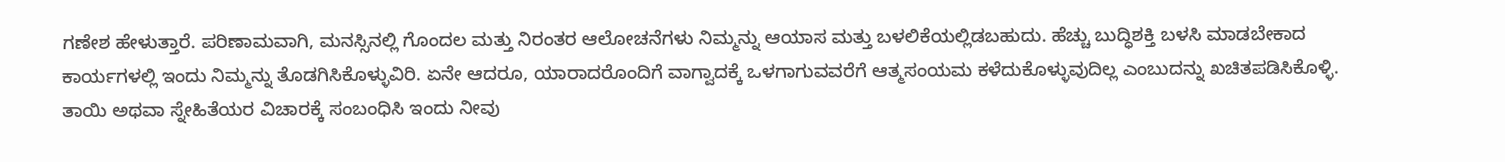ಗಣೇಶ ಹೇಳುತ್ತಾರೆ. ಪರಿಣಾಮವಾಗಿ, ಮನಸ್ಸಿನಲ್ಲಿ ಗೊಂದಲ ಮತ್ತು ನಿರಂತರ ಆಲೋಚನೆಗಳು ನಿಮ್ಮನ್ನು ಆಯಾಸ ಮತ್ತು ಬಳಲಿಕೆಯಲ್ಲಿಡಬಹುದು. ಹೆಚ್ಚು ಬುದ್ಧಿಶಕ್ತಿ ಬಳಸಿ ಮಾಡಬೇಕಾದ ಕಾರ್ಯಗಳಲ್ಲಿ ಇಂದು ನಿಮ್ಮನ್ನು ತೊಡಗಿಸಿಕೊಳ್ಳುವಿರಿ. ಏನೇ ಆದರೂ, ಯಾರಾದರೊಂದಿಗೆ ವಾಗ್ವಾದಕ್ಕೆ ಒಳಗಾಗುವವರೆಗೆ ಆತ್ಮಸಂಯಮ ಕಳೆದುಕೊಳ್ಳುವುದಿಲ್ಲ ಎಂಬುದನ್ನು ಖಚಿತಪಡಿಸಿಕೊಳ್ಳಿ. ತಾಯಿ ಅಥವಾ ಸ್ನೇಹಿತೆಯರ ವಿಚಾರಕ್ಕೆ ಸಂಬಂಧಿಸಿ ಇಂದು ನೀವು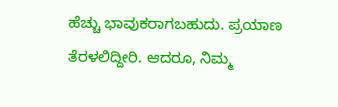ಹೆಚ್ಚು ಭಾವುಕರಾಗಬಹುದು. ಪ್ರಯಾಣ ತೆರಳಲಿದ್ದೀರಿ. ಆದರೂ, ನಿಮ್ಮ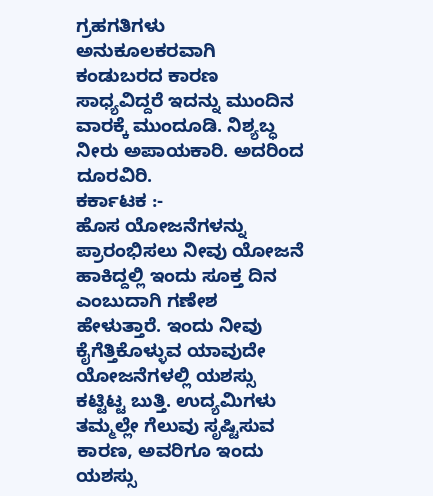ಗ್ರಹಗತಿಗಳು ಅನುಕೂಲಕರವಾಗಿ ಕಂಡುಬರದ ಕಾರಣ ಸಾಧ್ಯವಿದ್ದರೆ ಇದನ್ನು ಮುಂದಿನ ವಾರಕ್ಕೆ ಮುಂದೂಡಿ. ನಿಶ್ಯಬ್ಧ ನೀರು ಅಪಾಯಕಾರಿ. ಅದರಿಂದ ದೂರವಿರಿ.
ಕರ್ಕಾಟಕ :-
ಹೊಸ ಯೋಜನೆಗಳನ್ನು ಪ್ರಾರಂಭಿಸಲು ನೀವು ಯೋಜನೆ ಹಾಕಿದ್ದಲ್ಲಿ ಇಂದು ಸೂಕ್ತ ದಿನ ಎಂಬುದಾಗಿ ಗಣೇಶ ಹೇಳುತ್ತಾರೆ. ಇಂದು ನೀವು ಕೈಗೆತ್ತಿಕೊಳ್ಳುವ ಯಾವುದೇ ಯೋಜನೆಗಳಲ್ಲಿ ಯಶಸ್ಸು ಕಟ್ಟಿಟ್ಟ ಬುತ್ತಿ. ಉದ್ಯಮಿಗಳು ತಮ್ಮಲ್ಲೇ ಗೆಲುವು ಸೃಷ್ಟಿಸುವ ಕಾರಣ, ಅವರಿಗೂ ಇಂದು ಯಶಸ್ಸು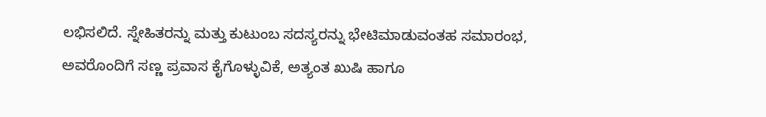ಲಭಿಸಲಿದೆ. ಸ್ನೇಹಿತರನ್ನು ಮತ್ತು ಕುಟುಂಬ ಸದಸ್ಯರನ್ನು ಭೇಟಿಮಾಡುವಂತಹ ಸಮಾರಂಭ, ಅವರೊಂದಿಗೆ ಸಣ್ಣ ಪ್ರವಾಸ ಕೈಗೊಳ್ಳುವಿಕೆ, ಅತ್ಯಂತ ಖುಷಿ ಹಾಗೂ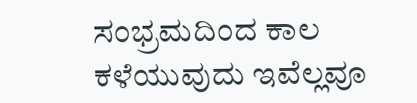ಸಂಭ್ರಮದಿಂದ ಕಾಲ ಕಳೆಯುವುದು ಇವೆಲ್ಲವೂ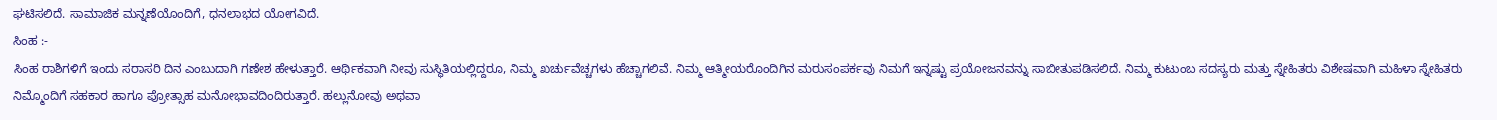ಘಟಿಸಲಿದೆ. ಸಾಮಾಜಿಕ ಮನ್ನಣೆಯೊಂದಿಗೆ, ಧನಲಾಭದ ಯೋಗವಿದೆ.
ಸಿಂಹ :-
ಸಿಂಹ ರಾಶಿಗಳಿಗೆ ಇಂದು ಸರಾಸರಿ ದಿನ ಎಂಬುದಾಗಿ ಗಣೇಶ ಹೇಳುತ್ತಾರೆ. ಆರ್ಥಿಕವಾಗಿ ನೀವು ಸುಸ್ಥಿತಿಯಲ್ಲಿದ್ದರೂ, ನಿಮ್ಮ ಖರ್ಚುವೆಚ್ಚಗಳು ಹೆಚ್ಚಾಗಲಿವೆ. ನಿಮ್ಮ ಆತ್ಮೀಯರೊಂದಿಗಿನ ಮರುಸಂಪರ್ಕವು ನಿಮಗೆ ಇನ್ನಷ್ಟು ಪ್ರಯೋಜನವನ್ನು ಸಾಬೀತುಪಡಿಸಲಿದೆ. ನಿಮ್ಮ ಕುಟುಂಬ ಸದಸ್ಯರು ಮತ್ತು ಸ್ನೇಹಿತರು ವಿಶೇಷವಾಗಿ ಮಹಿಳಾ ಸ್ನೇಹಿತರು ನಿಮ್ಮೊಂದಿಗೆ ಸಹಕಾರ ಹಾಗೂ ಪ್ರೋತ್ಸಾಹ ಮನೋಭಾವದಿಂದಿರುತ್ತಾರೆ. ಹಲ್ಲುನೋವು ಅಥವಾ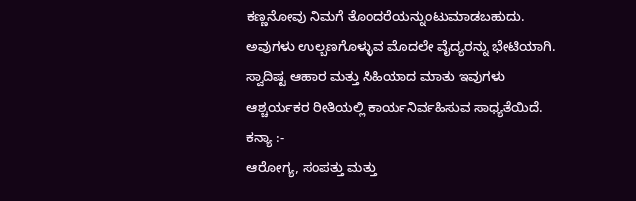ಕಣ್ಣನೋವು ನಿಮಗೆ ತೊಂದರೆಯನ್ನುಂಟುಮಾಡಬಹುದು. ಅವುಗಳು ಉಲ್ಬಣಗೊಳ್ಳುವ ಮೊದಲೇ ವೈದ್ಯರನ್ನು ಭೇಟಿಯಾಗಿ. ಸ್ವಾದಿಷ್ಟ ಆಹಾರ ಮತ್ತು ಸಿಹಿಯಾದ ಮಾತು ಇವುಗಳು ಆಶ್ಚರ್ಯಕರ ರೀತಿಯಲ್ಲಿ ಕಾರ್ಯನಿರ್ವಹಿಸುವ ಸಾಧ್ಯತೆಯಿದೆ.
ಕನ್ಯಾ :-
ಆರೋಗ್ಯ, ಸಂಪತ್ತು ಮತ್ತು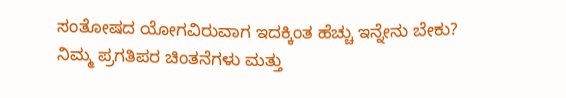ಸಂತೋಷದ ಯೋಗವಿರುವಾಗ ಇದಕ್ಕಿಂತ ಹೆಚ್ಚು ಇನ್ನೇನು ಬೇಕು? ನಿಮ್ಮ ಪ್ರಗತಿಪರ ಚಿಂತನೆಗಳು ಮತ್ತು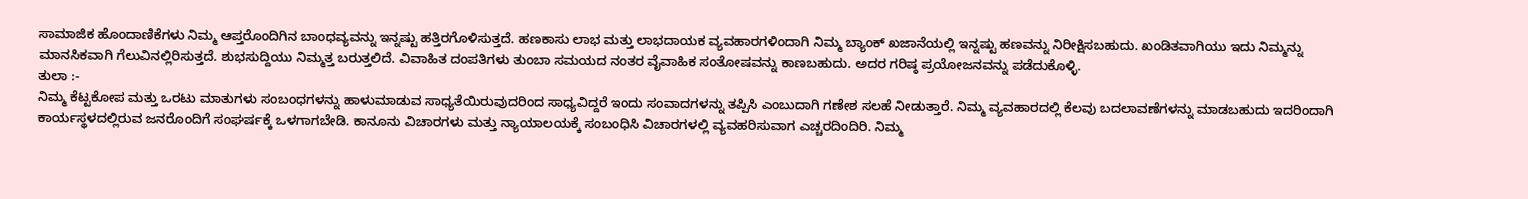ಸಾಮಾಜಿಕ ಹೊಂದಾಣಿಕೆಗಳು ನಿಮ್ಮ ಆಪ್ತರೊಂದಿಗಿನ ಬಾಂಧವ್ಯವನ್ನು ಇನ್ನಷ್ಟು ಹತ್ತಿರಗೊಳಿಸುತ್ತದೆ. ಹಣಕಾಸು ಲಾಭ ಮತ್ತು ಲಾಭದಾಯಕ ವ್ಯವಹಾರಗಳಿಂದಾಗಿ ನಿಮ್ಮ ಬ್ಯಾಂಕ್ ಖಜಾನೆಯಲ್ಲಿ ಇನ್ನಷ್ಟು ಹಣವನ್ನು ನಿರೀಕ್ಷಿಸಬಹುದು. ಖಂಡಿತವಾಗಿಯು ಇದು ನಿಮ್ಮನ್ನು ಮಾನಸಿಕವಾಗಿ ಗೆಲುವಿನಲ್ಲಿರಿಸುತ್ತದೆ. ಶುಭಸುದ್ದಿಯು ನಿಮ್ಮತ್ತ ಬರುತ್ತಲಿದೆ. ವಿವಾಹಿತ ದಂಪತಿಗಳು ತುಂಬಾ ಸಮಯದ ನಂತರ ವೈವಾಹಿಕ ಸಂತೋಷವನ್ನು ಕಾಣಬಹುದು. ಅದರ ಗರಿಷ್ಠ ಪ್ರಯೋಜನವನ್ನು ಪಡೆದುಕೊಳ್ಳಿ.
ತುಲಾ :-
ನಿಮ್ಮ ಕೆಟ್ಟಕೋಪ ಮತ್ತು ಒರಟು ಮಾತುಗಳು ಸಂಬಂಧಗಳನ್ನು ಹಾಳುಮಾಡುವ ಸಾಧ್ಯತೆಯಿರುವುದರಿಂದ ಸಾಧ್ಯವಿದ್ದರೆ ಇಂದು ಸಂವಾದಗಳನ್ನು ತಪ್ಪಿಸಿ ಎಂಬುದಾಗಿ ಗಣೇಶ ಸಲಹೆ ನೀಡುತ್ತಾರೆ. ನಿಮ್ಮ ವ್ಯವಹಾರದಲ್ಲಿ ಕೆಲವು ಬದಲಾವಣೆಗಳನ್ನು ಮಾಡಬಹುದು ಇದರಿಂದಾಗಿ ಕಾರ್ಯಸ್ಥಳದಲ್ಲಿರುವ ಜನರೊಂದಿಗೆ ಸಂಘರ್ಷಕ್ಕೆ ಒಳಗಾಗಬೇಡಿ. ಕಾನೂನು ವಿಚಾರಗಳು ಮತ್ತು ನ್ಯಾಯಾಲಯಕ್ಕೆ ಸಂಬಂಧಿಸಿ ವಿಚಾರಗಳಲ್ಲಿ ವ್ಯವಹರಿಸುವಾಗ ಎಚ್ಚರದಿಂದಿರಿ. ನಿಮ್ಮ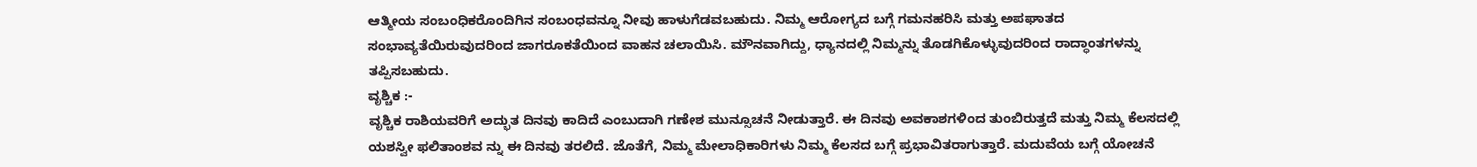ಆತ್ಮೀಯ ಸಂಬಂಧಿಕರೊಂದಿಗಿನ ಸಂಬಂಧವನ್ನೂ ನೀವು ಹಾಳುಗೆಡವಬಹುದು. ನಿಮ್ಮ ಆರೋಗ್ಯದ ಬಗ್ಗೆ ಗಮನಹರಿಸಿ ಮತ್ತು ಅಪಘಾತದ ಸಂಭಾವ್ಯತೆಯಿರುವುದರಿಂದ ಜಾಗರೂಕತೆಯಿಂದ ವಾಹನ ಚಲಾಯಿಸಿ. ಮೌನವಾಗಿದ್ದು, ಧ್ಯಾನದಲ್ಲಿ ನಿಮ್ಮನ್ನು ತೊಡಗಿಕೊಳ್ಳುವುದರಿಂದ ರಾದ್ಧಾಂತಗಳನ್ನು ತಪ್ಪಿಸಬಹುದು.
ವೃಶ್ಚಿಕ :-
ವೃಶ್ಚಿಕ ರಾಶಿಯವರಿಗೆ ಅದ್ಭುತ ದಿನವು ಕಾದಿದೆ ಎಂಬುದಾಗಿ ಗಣೇಶ ಮುನ್ಸೂಚನೆ ನೀಡುತ್ತಾರೆ. ಈ ದಿನವು ಅವಕಾಶಗಳಿಂದ ತುಂಬಿರುತ್ತದೆ ಮತ್ತು ನಿಮ್ಮ ಕೆಲಸದಲ್ಲಿ ಯಶಸ್ವೀ ಫಲಿತಾಂಶವ ನ್ನು ಈ ದಿನವು ತರಲಿದೆ. ಜೊತೆಗೆ, ನಿಮ್ಮ ಮೇಲಾಧಿಕಾರಿಗಳು ನಿಮ್ಮ ಕೆಲಸದ ಬಗ್ಗೆ ಪ್ರಭಾವಿತರಾಗುತ್ತಾರೆ. ಮದುವೆಯ ಬಗ್ಗೆ ಯೋಚನೆ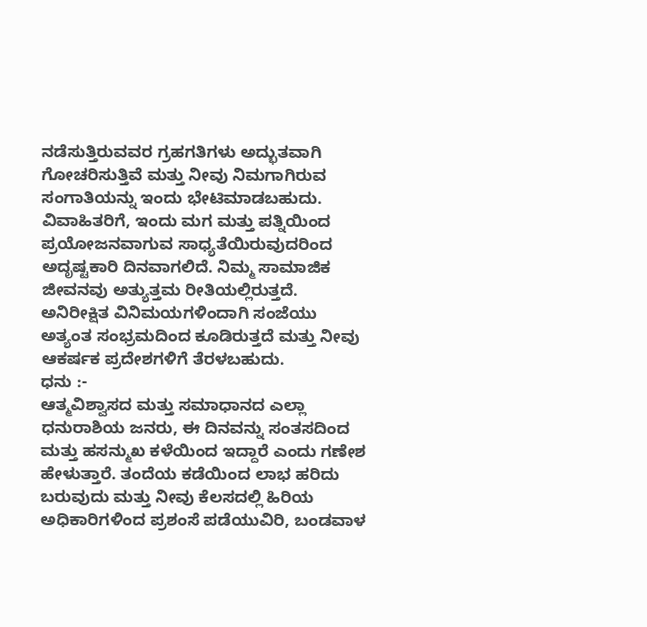ನಡೆಸುತ್ತಿರುವವರ ಗ್ರಹಗತಿಗಳು ಅದ್ಭುತವಾಗಿ ಗೋಚರಿಸುತ್ತಿವೆ ಮತ್ತು ನೀವು ನಿಮಗಾಗಿರುವ ಸಂಗಾತಿಯನ್ನು ಇಂದು ಭೇಟಿಮಾಡಬಹುದು. ವಿವಾಹಿತರಿಗೆ, ಇಂದು ಮಗ ಮತ್ತು ಪತ್ನಿಯಿಂದ ಪ್ರಯೋಜನವಾಗುವ ಸಾಧ್ಯತೆಯಿರುವುದರಿಂದ ಅದೃಷ್ಟಕಾರಿ ದಿನವಾಗಲಿದೆ. ನಿಮ್ಮ ಸಾಮಾಜಿಕ ಜೀವನವು ಅತ್ಯುತ್ತಮ ರೀತಿಯಲ್ಲಿರುತ್ತದೆ. ಅನಿರೀಕ್ಷಿತ ವಿನಿಮಯಗಳಿಂದಾಗಿ ಸಂಜೆಯು ಅತ್ಯಂತ ಸಂಭ್ರಮದಿಂದ ಕೂಡಿರುತ್ತದೆ ಮತ್ತು ನೀವು ಆಕರ್ಷಕ ಪ್ರದೇಶಗಳಿಗೆ ತೆರಳಬಹುದು.
ಧನು :-
ಆತ್ಮವಿಶ್ವಾಸದ ಮತ್ತು ಸಮಾಧಾನದ ಎಲ್ಲಾ ಧನುರಾಶಿಯ ಜನರು, ಈ ದಿನವನ್ನು ಸಂತಸದಿಂದ ಮತ್ತು ಹಸನ್ಮುಖ ಕಳೆಯಿಂದ ಇದ್ದಾರೆ ಎಂದು ಗಣೇಶ ಹೇಳುತ್ತಾರೆ. ತಂದೆಯ ಕಡೆಯಿಂದ ಲಾಭ ಹರಿದು ಬರುವುದು ಮತ್ತು ನೀವು ಕೆಲಸದಲ್ಲಿ ಹಿರಿಯ ಅಧಿಕಾರಿಗಳಿಂದ ಪ್ರಶಂಸೆ ಪಡೆಯುವಿರಿ, ಬಂಡವಾಳ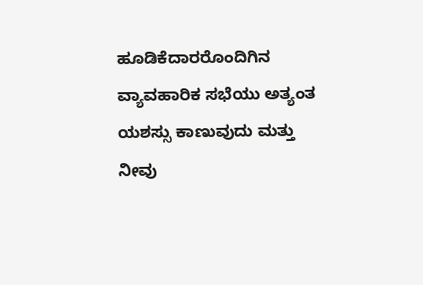ಹೂಡಿಕೆದಾರರೊಂದಿಗಿನ ವ್ಯಾವಹಾರಿಕ ಸಭೆಯು ಅತ್ಯಂತ ಯಶಸ್ಸು ಕಾಣುವುದು ಮತ್ತು ನೀವು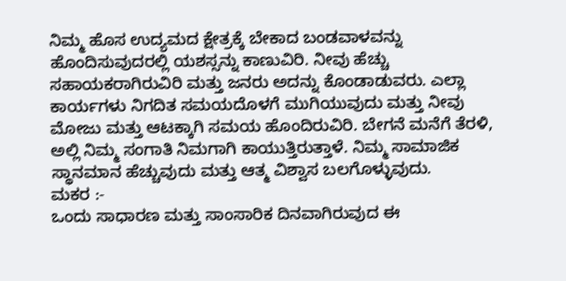ನಿಮ್ಮ ಹೊಸ ಉದ್ಯಮದ ಕ್ಷೇತ್ರಕ್ಕೆ ಬೇಕಾದ ಬಂಡವಾಳವನ್ನು ಹೊಂದಿಸುವುದರಲ್ಲಿ ಯಶಸ್ಸನ್ನು ಕಾಣುವಿರಿ. ನೀವು ಹೆಚ್ಚು ಸಹಾಯಕರಾಗಿರುವಿರಿ ಮತ್ತು ಜನರು ಅದನ್ನು ಕೊಂಡಾಡುವರು. ಎಲ್ಲಾ ಕಾರ್ಯಗಳು ನಿಗದಿತ ಸಮಯದೊಳಗೆ ಮುಗಿಯುವುದು ಮತ್ತು ನೀವು ಮೋಜು ಮತ್ತು ಆಟಕ್ಕಾಗಿ ಸಮಯ ಹೊಂದಿರುವಿರಿ. ಬೇಗನೆ ಮನೆಗೆ ತೆರಳಿ, ಅಲ್ಲಿ ನಿಮ್ಮ ಸಂಗಾತಿ ನಿಮಗಾಗಿ ಕಾಯುತ್ತಿರುತ್ತಾಳೆ. ನಿಮ್ಮ ಸಾಮಾಜಿಕ ಸ್ಥಾನಮಾನ ಹೆಚ್ಚುವುದು ಮತ್ತು ಆತ್ಮ ವಿಶ್ವಾಸ ಬಲಗೊಳ್ಳುವುದು.
ಮಕರ :-
ಒಂದು ಸಾಧಾರಣ ಮತ್ತು ಸಾಂಸಾರಿಕ ದಿನವಾಗಿರುವುದ ಈ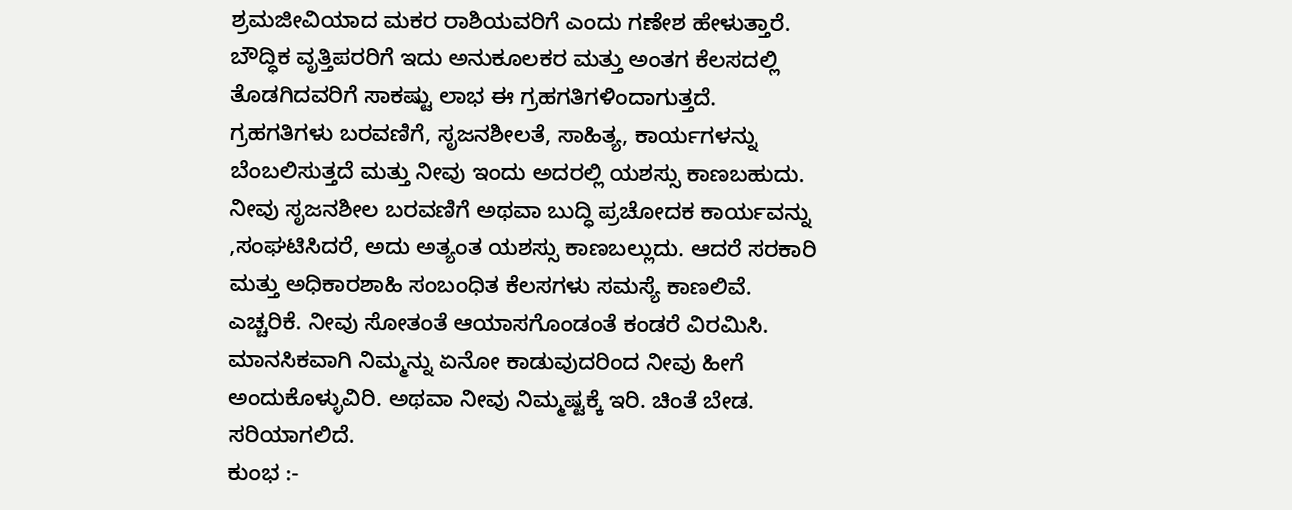ಶ್ರಮಜೀವಿಯಾದ ಮಕರ ರಾಶಿಯವರಿಗೆ ಎಂದು ಗಣೇಶ ಹೇಳುತ್ತಾರೆ. ಬೌದ್ಧಿಕ ವೃತ್ತಿಪರರಿಗೆ ಇದು ಅನುಕೂಲಕರ ಮತ್ತು ಅಂತಗ ಕೆಲಸದಲ್ಲಿ ತೊಡಗಿದವರಿಗೆ ಸಾಕಷ್ಟು ಲಾಭ ಈ ಗ್ರಹಗತಿಗಳಿಂದಾಗುತ್ತದೆ. ಗ್ರಹಗತಿಗಳು ಬರವಣಿಗೆ, ಸೃಜನಶೀಲತೆ, ಸಾಹಿತ್ಯ, ಕಾರ್ಯಗಳನ್ನು ಬೆಂಬಲಿಸುತ್ತದೆ ಮತ್ತು ನೀವು ಇಂದು ಅದರಲ್ಲಿ ಯಶಸ್ಸು ಕಾಣಬಹುದು. ನೀವು ಸೃಜನಶೀಲ ಬರವಣಿಗೆ ಅಥವಾ ಬುದ್ಧಿ ಪ್ರಚೋದಕ ಕಾರ್ಯವನ್ನು ,ಸಂಘಟಿಸಿದರೆ, ಅದು ಅತ್ಯಂತ ಯಶಸ್ಸು ಕಾಣಬಲ್ಲುದು. ಆದರೆ ಸರಕಾರಿ ಮತ್ತು ಅಧಿಕಾರಶಾಹಿ ಸಂಬಂಧಿತ ಕೆಲಸಗಳು ಸಮಸ್ಯೆ ಕಾಣಲಿವೆ. ಎಚ್ಚರಿಕೆ. ನೀವು ಸೋತಂತೆ ಆಯಾಸಗೊಂಡಂತೆ ಕಂಡರೆ ವಿರಮಿಸಿ. ಮಾನಸಿಕವಾಗಿ ನಿಮ್ಮನ್ನು ಏನೋ ಕಾಡುವುದರಿಂದ ನೀವು ಹೀಗೆ ಅಂದುಕೊಳ್ಳುವಿರಿ. ಅಥವಾ ನೀವು ನಿಮ್ಮಷ್ಟಕ್ಕೆ ಇರಿ. ಚಿಂತೆ ಬೇಡ. ಸರಿಯಾಗಲಿದೆ.
ಕುಂಭ :-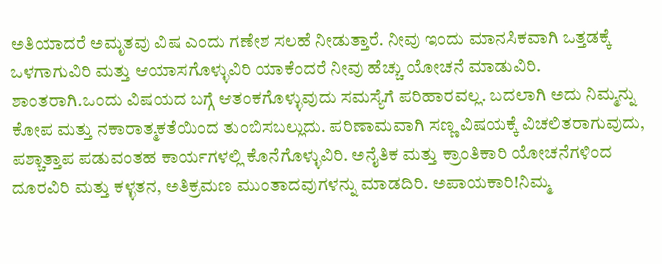ಅತಿಯಾದರೆ ಅಮೃತವು ವಿಷ ಎಂದು ಗಣೇಶ ಸಲಹೆ ನೀಡುತ್ತಾರೆ. ನೀವು ಇಂದು ಮಾನಸಿಕವಾಗಿ ಒತ್ತಡಕ್ಕೆ ಒಳಗಾಗುವಿರಿ ಮತ್ತು ಆಯಾಸಗೊಳ್ಳುವಿರಿ ಯಾಕೆಂದರೆ ನೀವು ಹೆಚ್ಚು ಯೋಚನೆ ಮಾಡುವಿರಿ. ಶಾಂತರಾಗಿ.ಒಂದು ವಿಷಯದ ಬಗ್ಗೆ ಆತಂಕಗೊಳ್ಳುವುದು ಸಮಸ್ಯೆಗೆ ಪರಿಹಾರವಲ್ಲ. ಬದಲಾಗಿ ಅದು ನಿಮ್ಮನ್ನು ಕೋಪ ಮತ್ತು ನಕಾರಾತ್ಮಕತೆಯಿಂದ ತುಂಬಿಸಬಲ್ಲುದು. ಪರಿಣಾಮವಾಗಿ ಸಣ್ಣ ವಿಷಯಕ್ಕೆ ವಿಚಲಿತರಾಗುವುದು, ಪಶ್ಚಾತ್ತಾಪ ಪಡುವಂತಹ ಕಾರ್ಯಗಳಲ್ಲಿ ಕೊನೆಗೊಳ್ಳುವಿರಿ. ಅನೈತಿಕ ಮತ್ತು ಕ್ರಾಂತಿಕಾರಿ ಯೋಚನೆಗಳಿಂದ ದೂರವಿರಿ ಮತ್ತು ಕಳ್ಳತನ, ಅತಿಕ್ರಮಣ ಮುಂತಾದವುಗಳನ್ನು ಮಾಡದಿರಿ. ಅಪಾಯಕಾರಿ!ನಿಮ್ಮ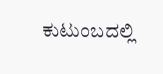ಕುಟುಂಬದಲ್ಲಿ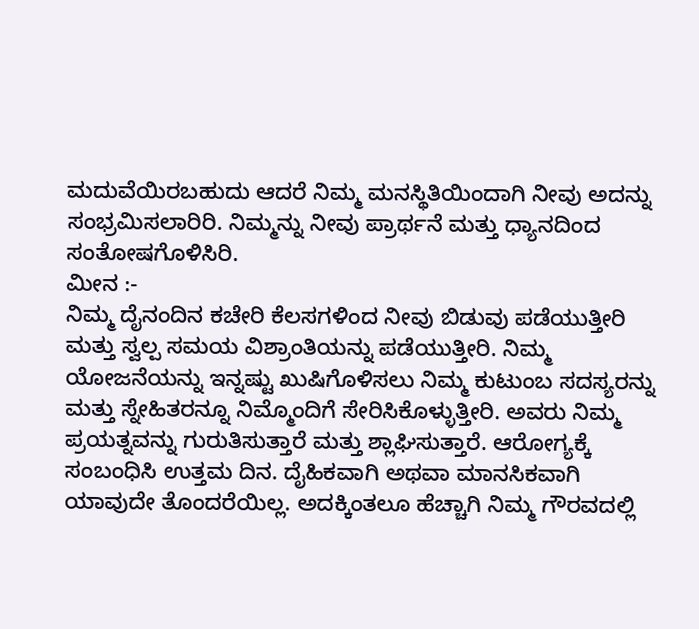ಮದುವೆಯಿರಬಹುದು ಆದರೆ ನಿಮ್ಮ ಮನಸ್ಥಿತಿಯಿಂದಾಗಿ ನೀವು ಅದನ್ನು ಸಂಭ್ರಮಿಸಲಾರಿರಿ. ನಿಮ್ಮನ್ನು ನೀವು ಪ್ರಾರ್ಥನೆ ಮತ್ತು ಧ್ಯಾನದಿಂದ ಸಂತೋಷಗೊಳಿಸಿರಿ.
ಮೀನ :-
ನಿಮ್ಮ ದೈನಂದಿನ ಕಚೇರಿ ಕೆಲಸಗಳಿಂದ ನೀವು ಬಿಡುವು ಪಡೆಯುತ್ತೀರಿ ಮತ್ತು ಸ್ವಲ್ಪ ಸಮಯ ವಿಶ್ರಾಂತಿಯನ್ನು ಪಡೆಯುತ್ತೀರಿ. ನಿಮ್ಮ ಯೋಜನೆಯನ್ನು ಇನ್ನಷ್ಟು ಖುಷಿಗೊಳಿಸಲು ನಿಮ್ಮ ಕುಟುಂಬ ಸದಸ್ಯರನ್ನು ಮತ್ತು ಸ್ನೇಹಿತರನ್ನೂ ನಿಮ್ಮೊಂದಿಗೆ ಸೇರಿಸಿಕೊಳ್ಳುತ್ತೀರಿ. ಅವರು ನಿಮ್ಮ ಪ್ರಯತ್ನವನ್ನು ಗುರುತಿಸುತ್ತಾರೆ ಮತ್ತು ಶ್ಲಾಘಿಸುತ್ತಾರೆ. ಆರೋಗ್ಯಕ್ಕೆ ಸಂಬಂಧಿಸಿ ಉತ್ತಮ ದಿನ. ದೈಹಿಕವಾಗಿ ಅಥವಾ ಮಾನಸಿಕವಾಗಿ ಯಾವುದೇ ತೊಂದರೆಯಿಲ್ಲ. ಅದಕ್ಕಿಂತಲೂ ಹೆಚ್ಚಾಗಿ ನಿಮ್ಮ ಗೌರವದಲ್ಲಿ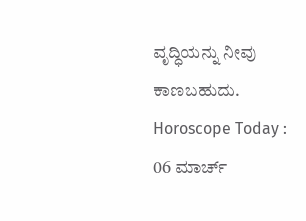ವೃದ್ಧಿಯನ್ನು ನೀವು ಕಾಣಬಹುದು.
Horoscope Today : 06 ಮಾರ್ಚ್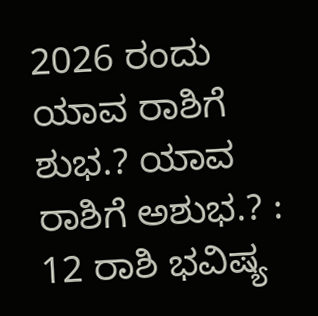2026 ರಂದು ಯಾವ ರಾಶಿಗೆ ಶುಭ.? ಯಾವ ರಾಶಿಗೆ ಅಶುಭ.? : 12 ರಾಶಿ ಭವಿಷ್ಯ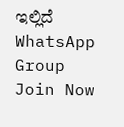ಇಲ್ಲಿದೆ
WhatsApp Group
Join Now